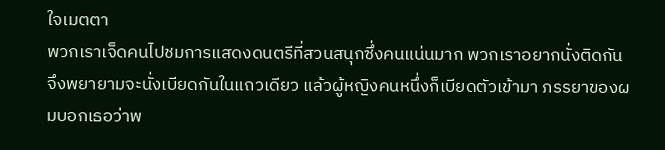ใจเมตตา
พวกเราเจ็ดคนไปชมการแสดงดนตรีที่สวนสนุกซึ่งคนแน่นมาก พวกเราอยากนั่งติดกัน จึงพยายามจะนั่งเบียดกันในแถวเดียว แล้วผู้หญิงคนหนึ่งก็เบียดตัวเข้ามา ภรรยาของผมบอกเธอว่าพ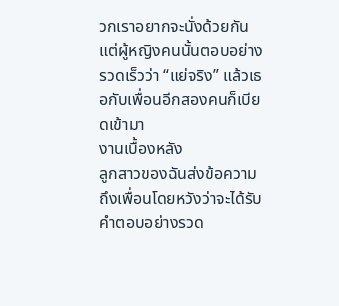วกเราอยากจะนั่งด้วยกัน แต่ผู้หญิงคนนั้นตอบอย่างรวดเร็วว่า “แย่จริง” แล้วเธอกับเพื่อนอีกสองคนก็เบียดเข้ามา
งานเบื้องหลัง
ลูกสาวของฉันส่งข้อความถึงเพื่อนโดยหวังว่าจะได้รับคำตอบอย่างรวด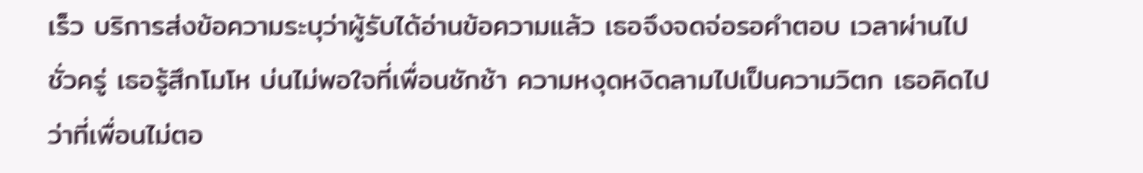เร็ว บริการส่งข้อความระบุว่าผู้รับได้อ่านข้อความแล้ว เธอจึงจดจ่อรอคำตอบ เวลาผ่านไปชั่วครู่ เธอรู้สึกโมโห บ่นไม่พอใจที่เพื่อนชักช้า ความหงุดหงิดลามไปเป็นความวิตก เธอคิดไปว่าที่เพื่อนไม่ตอ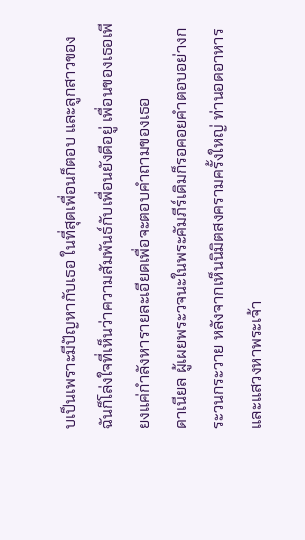บเป็นเพราะมีปัญหากับเธอ ในที่สุดเพื่อนก็ตอบ และลูกสาวของฉันก็โล่งใจที่เห็นว่าความสัมพันธ์กับเพื่อนยังดีอยู่ เพื่อนของเธอเพียงแค่กำลังหารายละเอียดเพื่อจะตอบคำถามของเธอ
ดาเนียล ผู้เผยพระวจนะในพระคัมภีร์เดิมก็รอคอยคำตอบอย่างกระวนกระวาย หลังจากเห็นนิมิตสงครามครั้งใหญ่ ท่านอดอาหารและแสวงหาพระเจ้า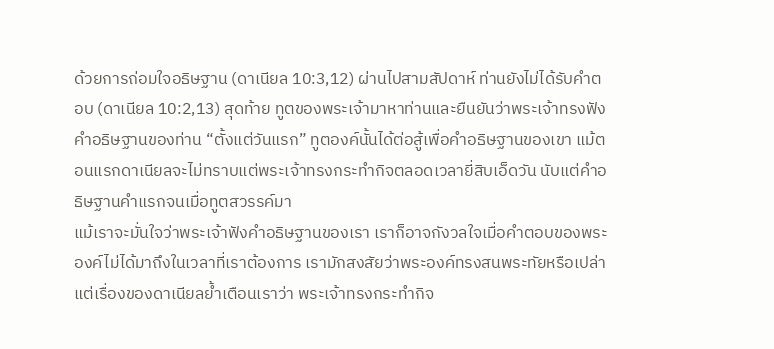ด้วยการถ่อมใจอธิษฐาน (ดาเนียล 10:3,12) ผ่านไปสามสัปดาห์ ท่านยังไม่ได้รับคำตอบ (ดาเนียล 10:2,13) สุดท้าย ทูตของพระเจ้ามาหาท่านและยืนยันว่าพระเจ้าทรงฟังคำอธิษฐานของท่าน “ตั้งแต่วันแรก” ทูตองค์นั้นได้ต่อสู้เพื่อคำอธิษฐานของเขา แม้ตอนแรกดาเนียลจะไม่ทราบแต่พระเจ้าทรงกระทำกิจตลอดเวลายี่สิบเอ็ดวัน นับแต่คำอธิษฐานคำแรกจนเมื่อทูตสวรรค์มา
แม้เราจะมั่นใจว่าพระเจ้าฟังคำอธิษฐานของเรา เราก็อาจกังวลใจเมื่อคำตอบของพระองค์ไม่ได้มาถึงในเวลาที่เราต้องการ เรามักสงสัยว่าพระองค์ทรงสนพระทัยหรือเปล่า แต่เรื่องของดาเนียลย้ำเตือนเราว่า พระเจ้าทรงกระทำกิจ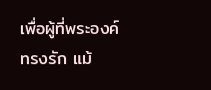เพื่อผู้ที่พระองค์ทรงรัก แม้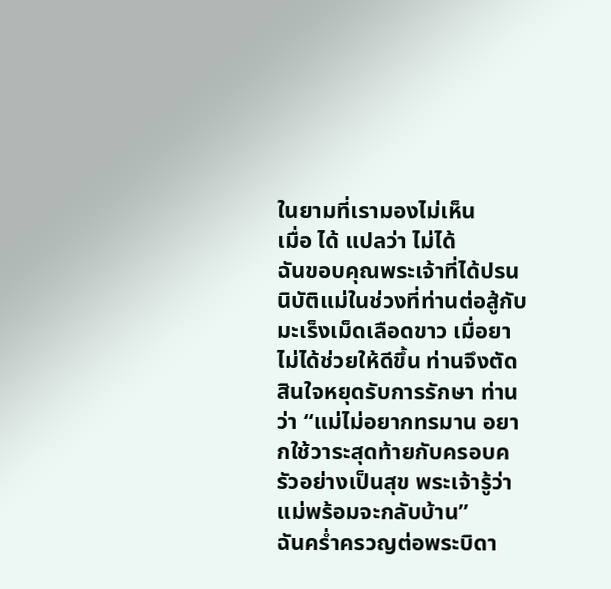ในยามที่เรามองไม่เห็น
เมื่อ ได้ แปลว่า ไม่ได้
ฉันขอบคุณพระเจ้าที่ได้ปรนนิบัติแม่ในช่วงที่ท่านต่อสู้กับมะเร็งเม็ดเลือดขาว เมื่อยาไม่ได้ช่วยให้ดีขึ้น ท่านจึงตัดสินใจหยุดรับการรักษา ท่านว่า “แม่ไม่อยากทรมาน อยากใช้วาระสุดท้ายกับครอบครัวอย่างเป็นสุข พระเจ้ารู้ว่าแม่พร้อมจะกลับบ้าน”
ฉันคร่ำครวญต่อพระบิดา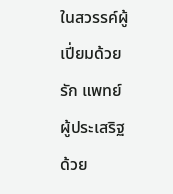ในสวรรค์ผู้เปี่ยมด้วยรัก แพทย์ผู้ประเสริฐ ด้วย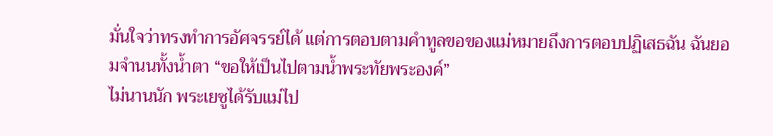มั่นใจว่าทรงทำการอัศจรรย์ได้ แต่การตอบตามคำทูลขอของแม่หมายถึงการตอบปฏิเสธฉัน ฉันยอมจำนนทั้งน้ำตา “ขอให้เป็นไปตามน้ำพระทัยพระองค์”
ไม่นานนัก พระเยซูได้รับแม่ไป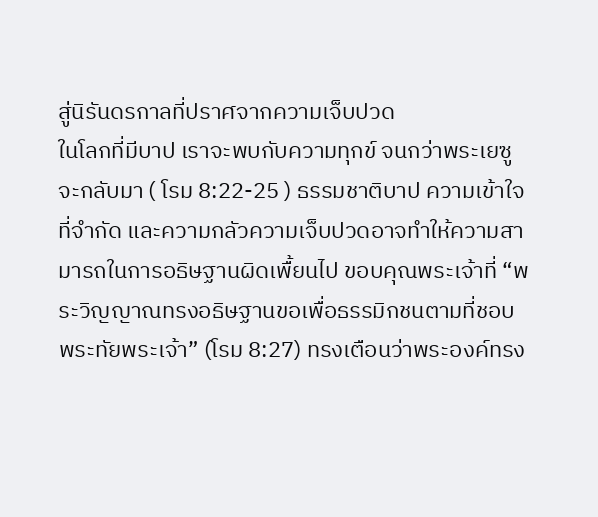สู่นิรันดรกาลที่ปราศจากความเจ็บปวด
ในโลกที่มีบาป เราจะพบกับความทุกข์ จนกว่าพระเยซูจะกลับมา ( โรม 8:22-25 ) ธรรมชาติบาป ความเข้าใจที่จำกัด และความกลัวความเจ็บปวดอาจทำให้ความสามารถในการอธิษฐานผิดเพื้ยนไป ขอบคุณพระเจ้าที่ “พระวิญญาณทรงอธิษฐานขอเพื่อธรรมิกชนตามที่ชอบพระทัยพระเจ้า” (โรม 8:27) ทรงเตือนว่าพระองค์ทรง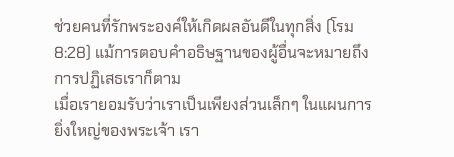ช่วยคนที่รักพระองค์ให้เกิดผลอันดีในทุกสิ่ง (โรม 8:28) แม้การตอบคำอธิษฐานของผู้อื่นจะหมายถึงการปฏิเสธเราก็ตาม
เมื่อเรายอมรับว่าเราเป็นเพียงส่วนเล็กๆ ในแผนการยิ่งใหญ่ของพระเจ้า เรา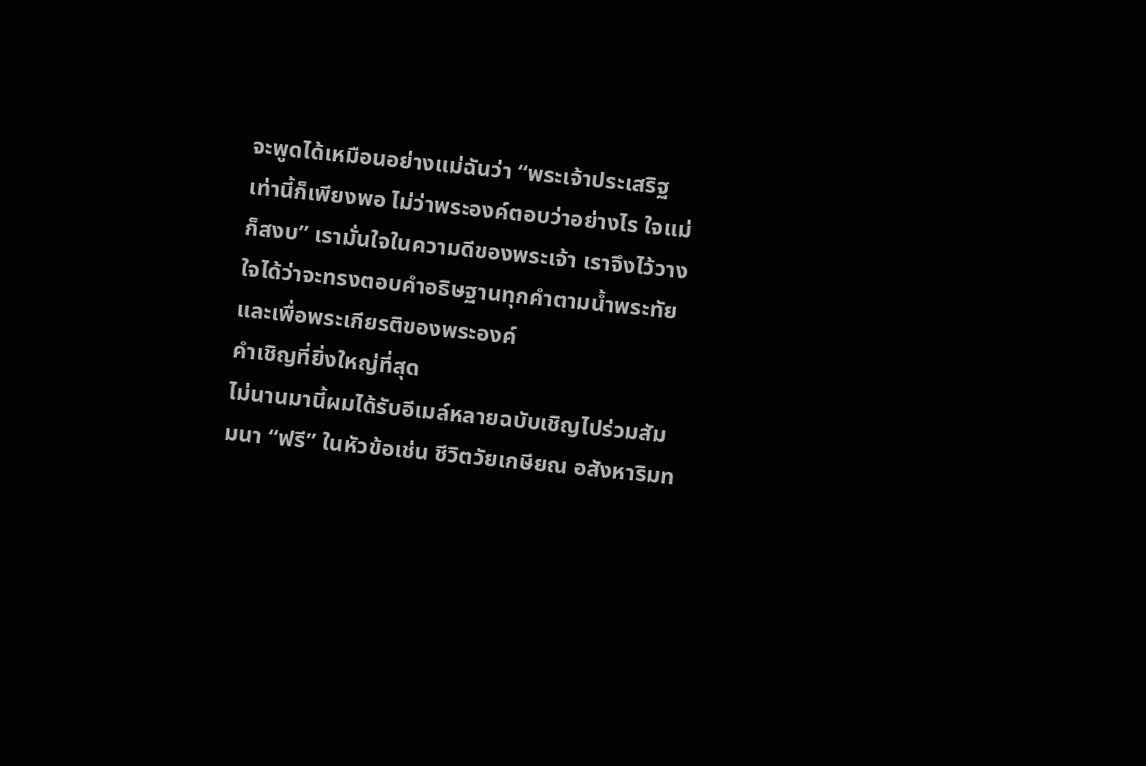จะพูดได้เหมือนอย่างแม่ฉันว่า “พระเจ้าประเสริฐ เท่านี้ก็เพียงพอ ไม่ว่าพระองค์ตอบว่าอย่างไร ใจแม่ก็สงบ” เรามั่นใจในความดีของพระเจ้า เราจึงไว้วางใจได้ว่าจะทรงตอบคำอธิษฐานทุกคำตามน้ำพระทัยและเพื่อพระเกียรติของพระองค์
คำเชิญที่ยิ่งใหญ่ที่สุด
ไม่นานมานี้ผมได้รับอีเมล์หลายฉบับเชิญไปร่วมสัมมนา “ฟรี” ในหัวข้อเช่น ชีวิตวัยเกษียณ อสังหาริมท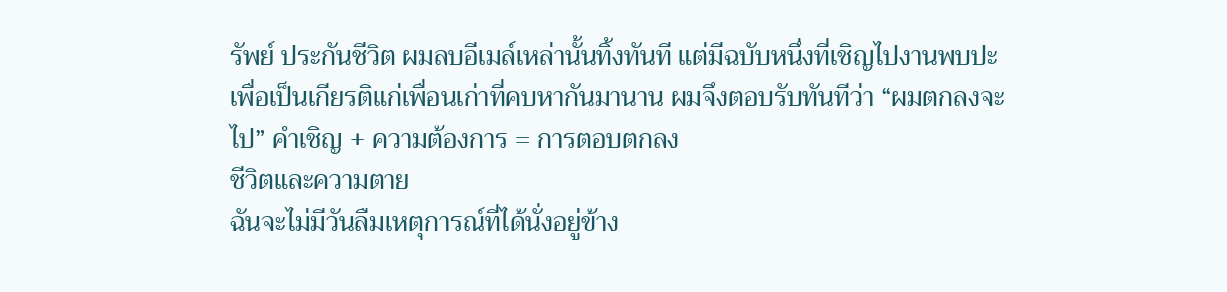รัพย์ ประกันชีวิต ผมลบอีเมล์เหล่านั้นทิ้งทันที แต่มีฉบับหนึ่งที่เชิญไปงานพบปะเพื่อเป็นเกียรติแก่เพื่อนเก่าที่คบหากันมานาน ผมจึงตอบรับทันทีว่า “ผมตกลงจะไป” คำเชิญ + ความต้องการ = การตอบตกลง
ชีวิตและความตาย
ฉันจะไม่มีวันลืมเหตุการณ์ที่ได้นั่งอยู่ข้าง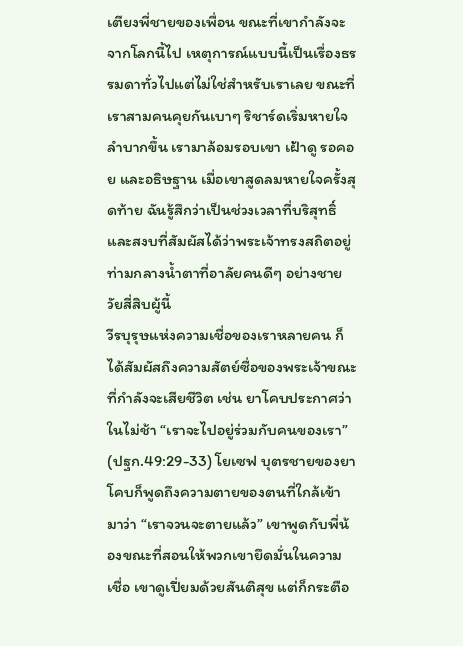เตียงพี่ชายของเพื่อน ขณะที่เขากำลังจะจากโลกนี้ไป เหตุการณ์แบบนี้เป็นเรื่องธรรมดาทั่วไปแต่ไม่ใช่สำหรับเราเลย ขณะที่เราสามคนคุยกันเบาๆ ริชาร์ดเริ่มหายใจลำบากขึ้น เรามาล้อมรอบเขา เฝ้าดู รอคอย และอธิษฐาน เมื่อเขาสูดลมหายใจครั้งสุดท้าย ฉันรู้สึกว่าเป็นช่วงเวลาที่บริสุทธิ์และสงบที่สัมผัสได้ว่าพระเจ้าทรงสถิตอยู่ท่ามกลางน้ำตาที่อาลัยคนดีๆ อย่างชายวัยสี่สิบผู้นี้
วีรบุรุษแห่งความเชื่อของเราหลายคน ก็ได้สัมผัสถึงความสัตย์ซื่อของพระเจ้าขณะที่กำลังจะเสียชีวิต เช่น ยาโคบประกาศว่าในไม่ช้า “เราจะไปอยู่ร่วมกับคนของเรา” (ปฐก.49:29-33) โยเซฟ บุตรชายของยาโคบก็พูดถึงความตายของตนที่ใกล้เข้ามาว่า “เราจวนจะตายแล้ว” เขาพูดกับพี่น้องขณะที่สอนให้พวกเขายึดมั่นในความเชื่อ เขาดูเปี่ยมด้วยสันติสุข แต่ก็กระตือ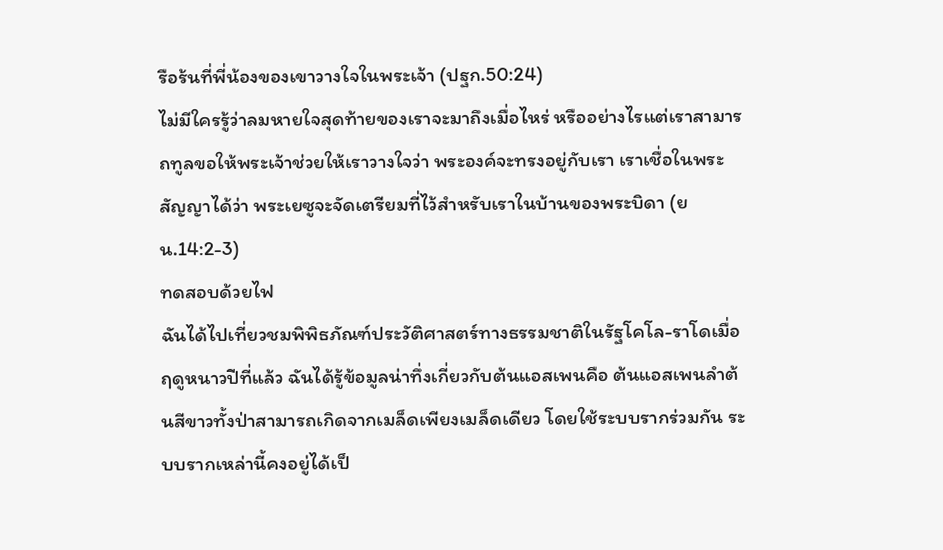รือร้นที่พี่น้องของเขาวางใจในพระเจ้า (ปฐก.50:24)
ไม่มีใครรู้ว่าลมหายใจสุดท้ายของเราจะมาถึงเมื่อไหร่ หรืออย่างไรแต่เราสามารถทูลขอให้พระเจ้าช่วยให้เราวางใจว่า พระองค์จะทรงอยู่กับเรา เราเชื่อในพระสัญญาได้ว่า พระเยซูจะจัดเตรียมที่ไว้สำหรับเราในบ้านของพระบิดา (ยน.14:2-3)
ทดสอบด้วยไฟ
ฉันได้ไปเที่ยวชมพิพิธภัณฑ์ประวัติศาสตร์ทางธรรมชาติในรัฐโคโล-ราโดเมื่อฤดูหนาวปีที่แล้ว ฉันได้รู้ข้อมูลน่าทึ่งเกี่ยวกับต้นแอสเพนคือ ต้นแอสเพนลำต้นสีขาวทั้งป่าสามารถเกิดจากเมล็ดเพียงเมล็ดเดียว โดยใช้ระบบรากร่วมกัน ระบบรากเหล่านี้คงอยู่ได้เป็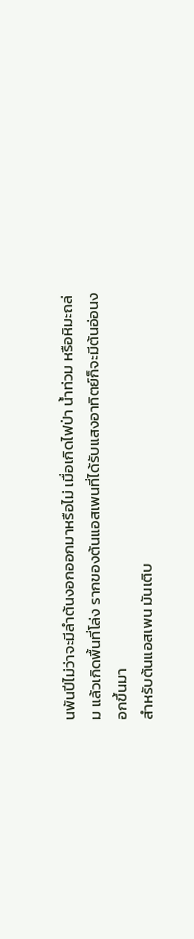นพันปีไม่ว่าจะมีลำต้นงอกออกมาหรือไม่ เมื่อเกิดไฟป่า น้ำท่วม หรือหิมะถล่ม แล้วเกิดพื้นที่โล่ง รากของต้นแอสเพนที่ได้รับแสงอาทิตย์ก็จะมีต้นอ่อนงอกขึ้นมา
สำหรับต้นแอสเพน มันเติบ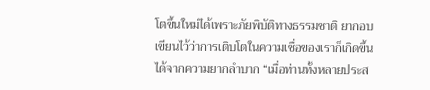โตขึ้นใหม่ได้เพราะภัยพิบัติทางธรรมชาติ ยากอบเขียนไว้ว่าการเติบโตในความเชื่อของเราก็เกิดขึ้นได้จากความยากลำบาก “เมื่อท่านทั้งหลายประส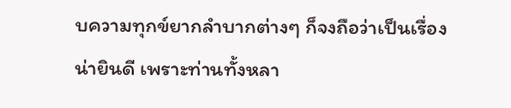บความทุกข์ยากลำบากต่างๆ ก็จงถือว่าเป็นเรื่องน่ายินดี เพราะท่านทั้งหลา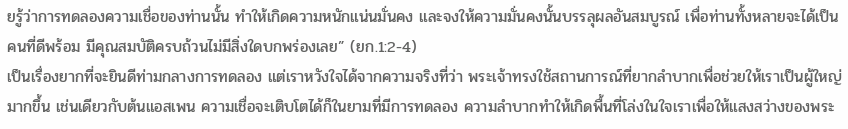ยรู้ว่าการทดลองความเชื่อของท่านนั้น ทำให้เกิดความหนักแน่นมั่นคง และจงให้ความมั่นคงนั้นบรรลุผลอันสมบูรณ์ เพื่อท่านทั้งหลายจะได้เป็นคนที่ดีพร้อม มีคุณสมบัติครบถ้วนไม่มีสิ่งใดบกพร่องเลย” (ยก.1:2-4)
เป็นเรื่องยากที่จะยินดีท่ามกลางการทดลอง แต่เราหวังใจได้จากความจริงที่ว่า พระเจ้าทรงใช้สถานการณ์ที่ยากลำบากเพื่อช่วยให้เราเป็นผู้ใหญ่มากขึ้น เช่นเดียวกับต้นแอสเพน ความเชื่อจะเติบโตได้ก็ในยามที่มีการทดลอง ความลำบากทำให้เกิดพื้นที่โล่งในใจเราเพื่อให้แสงสว่างของพระ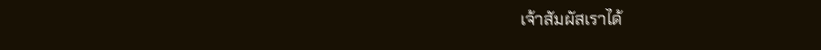เจ้าสัมผัสเราได้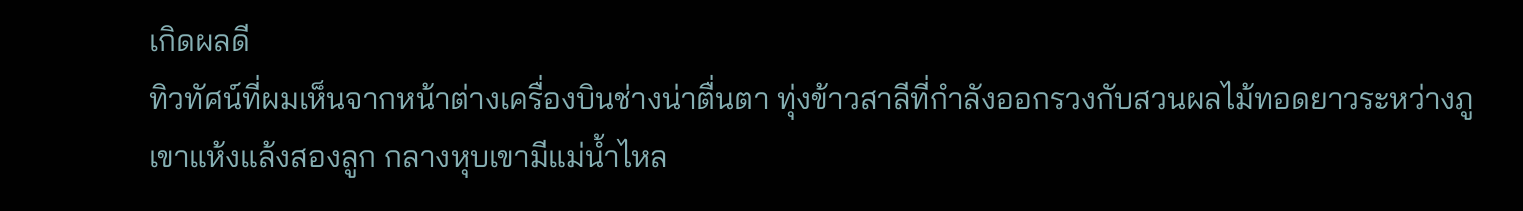เกิดผลดี
ทิวทัศน์ที่ผมเห็นจากหน้าต่างเครื่องบินช่างน่าตื่นตา ทุ่งข้าวสาลีที่กำลังออกรวงกับสวนผลไม้ทอดยาวระหว่างภูเขาแห้งแล้งสองลูก กลางหุบเขามีแม่น้ำไหล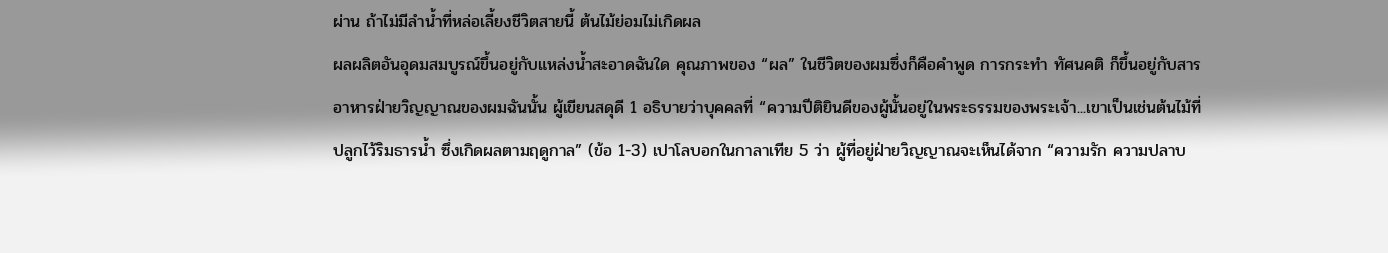ผ่าน ถ้าไม่มีลำน้ำที่หล่อเลี้ยงชีวิตสายนี้ ต้นไม้ย่อมไม่เกิดผล
ผลผลิตอันอุดมสมบูรณ์ขึ้นอยู่กับแหล่งน้ำสะอาดฉันใด คุณภาพของ “ผล” ในชีวิตของผมซึ่งก็คือคำพูด การกระทำ ทัศนคติ ก็ขึ้นอยู่กับสารอาหารฝ่ายวิญญาณของผมฉันนั้น ผู้เขียนสดุดี 1 อธิบายว่าบุคคลที่ “ความปีติยินดีของผู้นั้นอยู่ในพระธรรมของพระเจ้า...เขาเป็นเช่นต้นไม้ที่ปลูกไว้ริมธารน้ำ ซึ่งเกิดผลตามฤดูกาล” (ข้อ 1-3) เปาโลบอกในกาลาเทีย 5 ว่า ผู้ที่อยู่ฝ่ายวิญญาณจะเห็นได้จาก “ความรัก ความปลาบ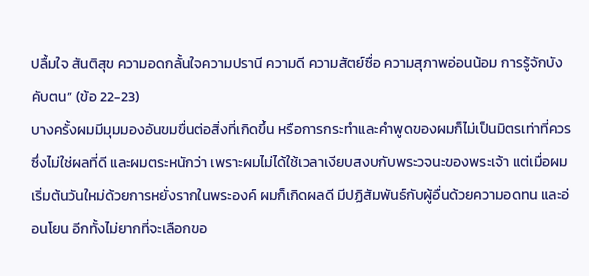ปลื้มใจ สันติสุข ความอดกลั้นใจความปรานี ความดี ความสัตย์ซื่อ ความสุภาพอ่อนน้อม การรู้จักบังคับตน” (ข้อ 22-23)
บางครั้งผมมีมุมมองอันขมขื่นต่อสิ่งที่เกิดขึ้น หรือการกระทำและคำพูดของผมก็ไม่เป็นมิตรเท่าที่ควร ซึ่งไม่ใช่ผลที่ดี และผมตระหนักว่า เพราะผมไม่ได้ใช้เวลาเงียบสงบกับพระวจนะของพระเจ้า แต่เมื่อผมเริ่มต้นวันใหม่ด้วยการหยั่งรากในพระองค์ ผมก็เกิดผลดี มีปฏิสัมพันธ์กับผู้อื่นด้วยความอดทน และอ่อนโยน อีกทั้งไม่ยากที่จะเลือกขอ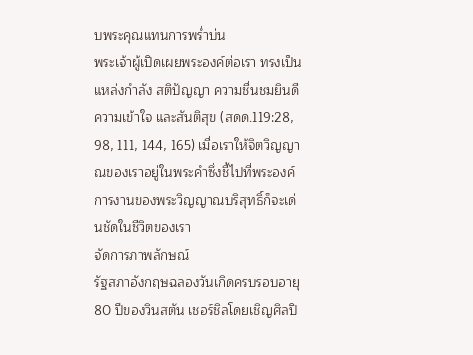บพระคุณแทนการพร่ำบ่น
พระเจ้าผู้เปิดเผยพระองค์ต่อเรา ทรงเป็นแหล่งกำลัง สติปัญญา ความชื่นชมยินดี ความเข้าใจ และสันติสุข (สดด.119:28, 98, 111, 144, 165) เมื่อเราให้จิตวิญญาณของเราอยู่ในพระคำซึ่งชี้ไปที่พระองค์ การงานของพระวิญญาณบริสุทธิ์ก็จะเด่นชัดในชีวิตของเรา
จัดการภาพลักษณ์
รัฐสภาอังกฤษฉลองวันเกิดครบรอบอายุ 80 ปีของวินสตัน เชอร์ชิลโดยเชิญศิลปิ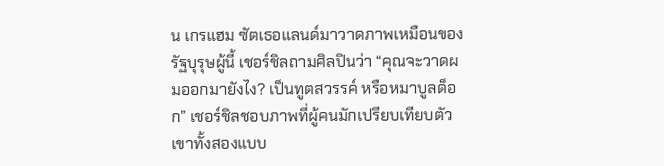น เกรแฮม ซัตเธอแลนด์มาวาดภาพเหมือนของรัฐบุรุษผู้นี้ เชอร์ชิลถามศิลปินว่า “คุณจะวาดผมออกมายังไง? เป็นทูตสวรรค์ หรือหมาบูลด็อก” เชอร์ชิลชอบภาพที่ผู้คนมักเปรียบเทียบตัวเขาทั้งสองแบบ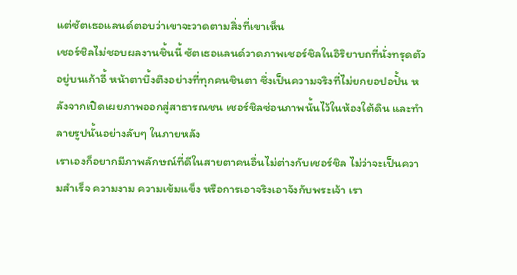แต่ซัตเธอแลนด์ตอบว่าเขาจะวาดตามสิ่งที่เขาเห็น
เชอร์ชิลไม่ชอบผลงานชิ้นนี้ ซัตเธอแลนด์วาดภาพเชอร์ชิลในอิริยาบถที่นั่งทรุดตัวอยู่บนเก้าอี้ หน้าตาบึ้งตึงอย่างที่ทุกคนชินตา ซึ่งเป็นความจริงที่ไม่ยกยอปอปั้น หลังจากเปิดเผยภาพออกสู่สาธารณชน เชอร์ชิลซ่อนภาพนั้นไว้ในห้องใต้ดิน และทำลายรูปนั้นอย่างลับๆ ในภายหลัง
เราเองก็อยากมีภาพลักษณ์ที่ดีในสายตาคนอื่นไม่ต่างกับเชอร์ชิล ไม่ว่าจะเป็นความสำเร็จ ความงาม ความเข้มแข็ง หรือการเอาจริงเอาจังกับพระเจ้า เรา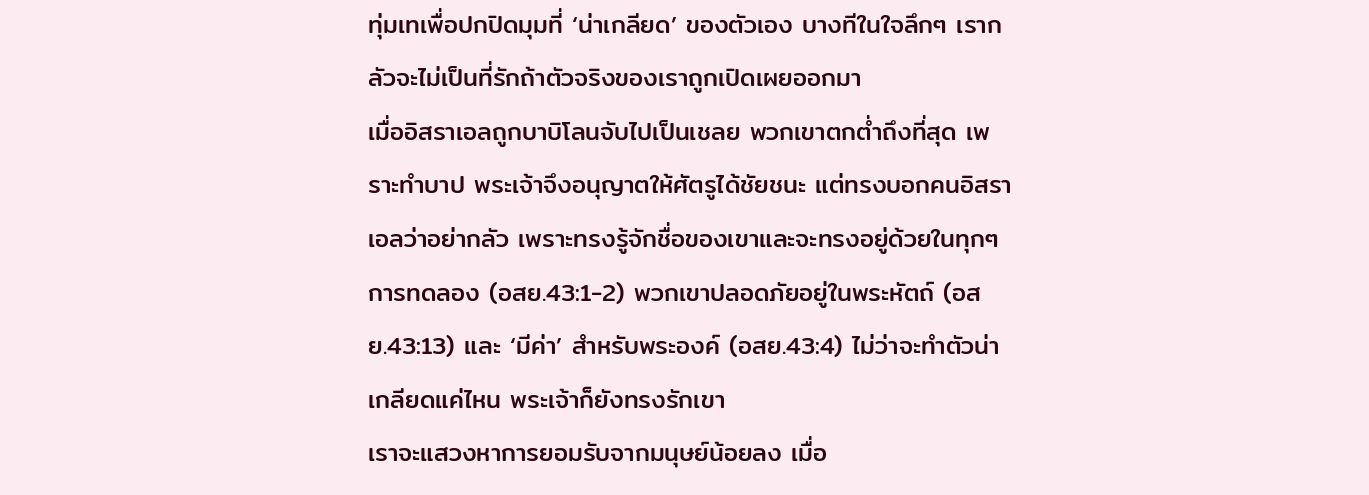ทุ่มเทเพื่อปกปิดมุมที่ ‘น่าเกลียด’ ของตัวเอง บางทีในใจลึกๆ เรากลัวจะไม่เป็นที่รักถ้าตัวจริงของเราถูกเปิดเผยออกมา
เมื่ออิสราเอลถูกบาบิโลนจับไปเป็นเชลย พวกเขาตกต่ำถึงที่สุด เพราะทำบาป พระเจ้าจึงอนุญาตให้ศัตรูได้ชัยชนะ แต่ทรงบอกคนอิสราเอลว่าอย่ากลัว เพราะทรงรู้จักชื่อของเขาและจะทรงอยู่ด้วยในทุกๆ การทดลอง (อสย.43:1-2) พวกเขาปลอดภัยอยู่ในพระหัตถ์ (อสย.43:13) และ ‘มีค่า’ สำหรับพระองค์ (อสย.43:4) ไม่ว่าจะทำตัวน่าเกลียดแค่ไหน พระเจ้าก็ยังทรงรักเขา
เราจะแสวงหาการยอมรับจากมนุษย์น้อยลง เมื่อ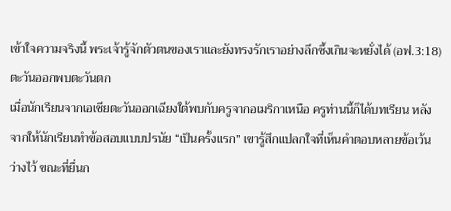เข้าใจความจริงนี้ พระเจ้ารู้จักตัวตนของเราและยังทรงรักเราอย่างลึกซึ้งเกินจะหยั่งได้ (อฟ.3:18)
ตะวันออกพบตะวันตก
เมื่อนักเรียนจากเอเชียตะวันออกเฉียงใต้พบกับครูจากอเมริกาเหนือ ครูท่านนี้ก็ได้บทเรียน หลังจากให้นักเรียนทำข้อสอบแบบปรนัย “เป็นครั้งแรก” เขารู้สึกแปลกใจที่เห็นคำตอบหลายข้อเว้นว่างไว้ ขณะที่ยื่นก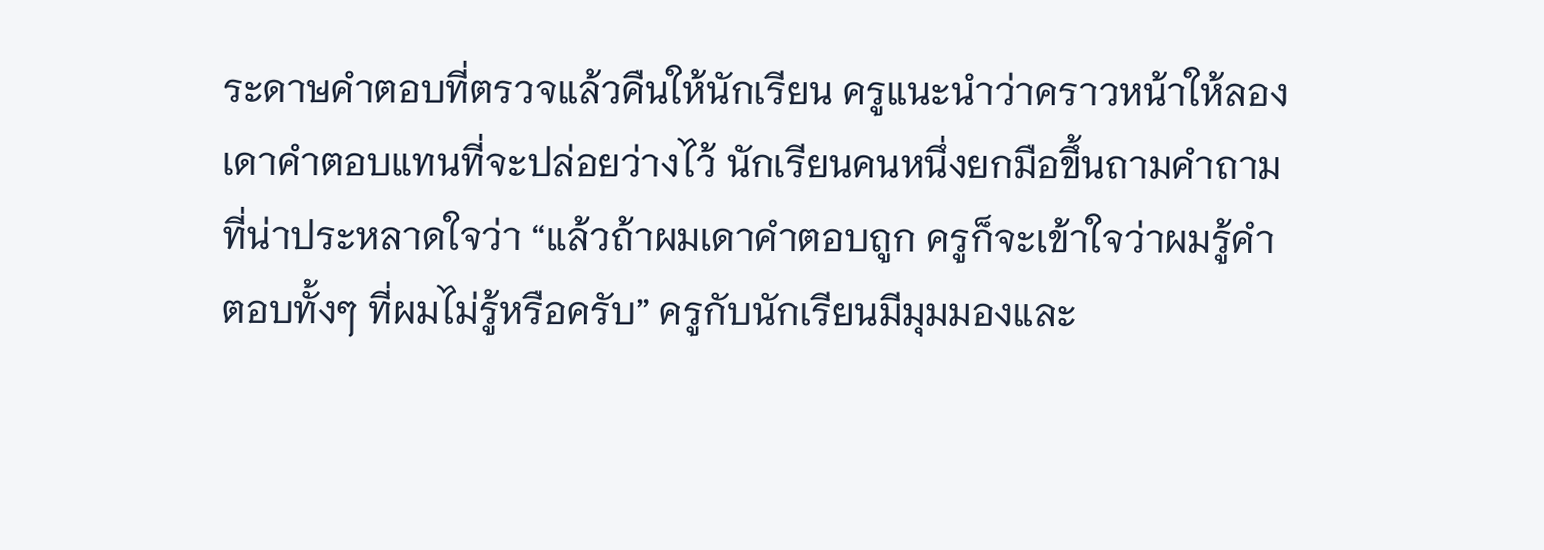ระดาษคำตอบที่ตรวจแล้วคืนให้นักเรียน ครูแนะนำว่าคราวหน้าให้ลองเดาคำตอบแทนที่จะปล่อยว่างไว้ นักเรียนคนหนึ่งยกมือขึ้นถามคำถามที่น่าประหลาดใจว่า “แล้วถ้าผมเดาคำตอบถูก ครูก็จะเข้าใจว่าผมรู้คำตอบทั้งๆ ที่ผมไม่รู้หรือครับ” ครูกับนักเรียนมีมุมมองและ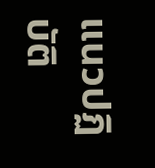แนวปฏิบัติ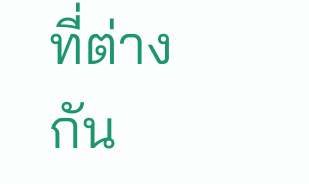ที่ต่างกัน